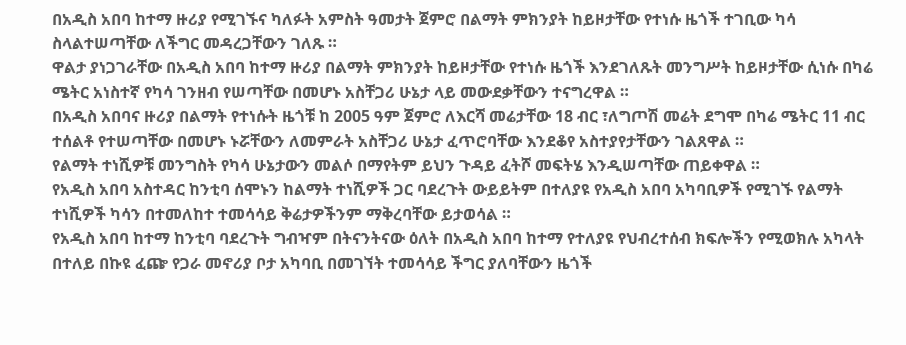በአዲስ አበባ ከተማ ዙሪያ የሚገኙና ካለፉት አምስት ዓመታት ጀምሮ በልማት ምክንያት ከይዞታቸው የተነሱ ዜጎች ተገቢው ካሳ ስላልተሠጣቸው ለችግር መዳረጋቸውን ገለጹ ።
ዋልታ ያነጋገራቸው በአዲስ አበባ ከተማ ዙሪያ በልማት ምክንያት ከይዞታቸው የተነሱ ዜጎች እንደገለጹት መንግሥት ከይዞታቸው ሲነሱ በካሬ ሜትር አነስተኛ የካሳ ገንዘብ የሠጣቸው በመሆኑ አስቸጋሪ ሁኔታ ላይ መውደቃቸውን ተናግረዋል ።
በአዲስ አበባና ዙሪያ በልማት የተነሱት ዜጎቹ ከ 2005 ዓም ጀምሮ ለእርሻ መሬታቸው 18 ብር ፣ለግጦሽ መሬት ደግሞ በካሬ ሜትር 11 ብር ተሰልቶ የተሠጣቸው በመሆኑ ኑሯቸውን ለመምራት አስቸጋሪ ሁኔታ ፈጥሮባቸው እንደቆየ አስተያየታቸውን ገልጸዋል ።
የልማት ተነሺዎቹ መንግስት የካሳ ሁኔታውን መልሶ በማየትም ይህን ጉዳይ ፈትሾ መፍትሄ እንዲሠጣቸው ጠይቀዋል ።
የአዲስ አበባ አስተዳር ከንቲባ ሰሞኑን ከልማት ተነሺዎች ጋር ባደረጉት ውይይትም በተለያዩ የአዲስ አበባ አካባቢዎች የሚገኙ የልማት ተነሺዎች ካሳን በተመለከተ ተመሳሳይ ቅሬታዎችንም ማቅረባቸው ይታወሳል ።
የአዲስ አበባ ከተማ ከንቲባ ባደረጉት ግብዣም በትናንትናው ዕለት በአዲስ አበባ ከተማ የተለያዩ የህብረተሰብ ክፍሎችን የሚወክሉ አካላት በተለይ በኩዩ ፈጬ የጋራ መኖሪያ ቦታ አካባቢ በመገኘት ተመሳሳይ ችግር ያለባቸውን ዜጎች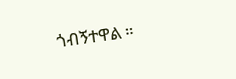ጎብኝተዋል ።